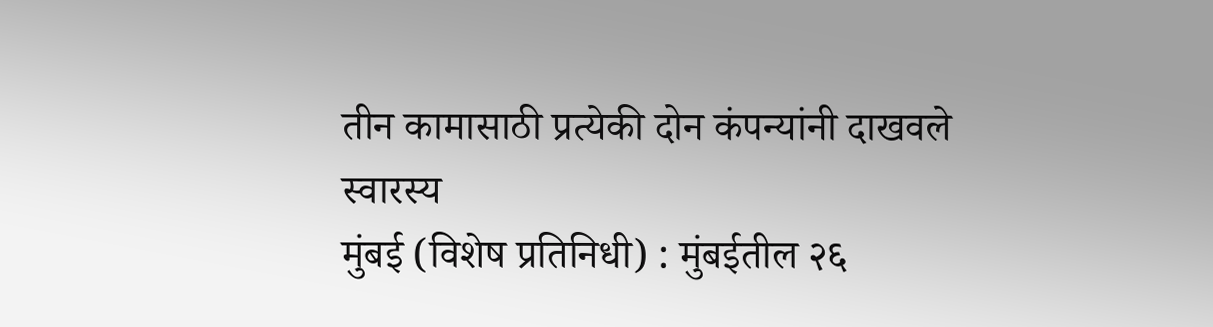तीन कामासाठी प्रत्येकी दोन कंपन्यांनी दाखवले स्वारस्य
मुंबई (विशेष प्रतिनिधी) : मुंबईतील २६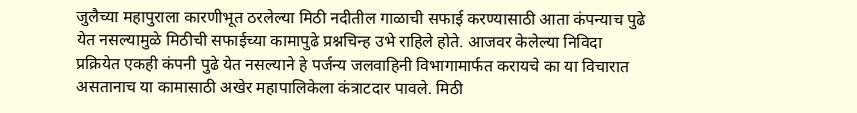जुलैच्या महापुराला कारणीभूत ठरलेल्या मिठी नदीतील गाळाची सफाई करण्यासाठी आता कंपन्याच पुढे येत नसल्यामुळे मिठीची सफाईच्या कामापुढे प्रश्नचिन्ह उभे राहिले होते. आजवर केलेल्या निविदा प्रक्रियेत एकही कंपनी पुढे येत नसल्याने हे पर्जन्य जलवाहिनी विभागामार्फत करायचे का या विचारात असतानाच या कामासाठी अखेर महापालिकेला कंत्राटदार पावले. मिठी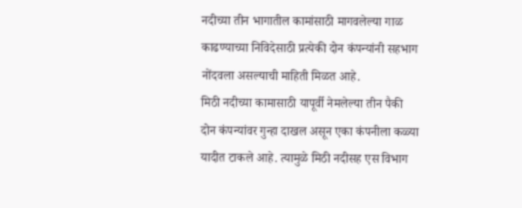नदीच्या तीन भागातील कामांसाठी मागवलेल्या गाळ काढण्याच्या निविदेसाठी प्रत्येकी दोन कंपन्यांनी सहभाग नोंदवला असल्याची माहिती मिळत आहे.
मिठी नदीच्या कामासाठी यापूर्वी नेमलेल्या तीन पैकी दोन कंपन्यांवर गुन्हा दाखल असून एका कंपनीला कळ्या यादीत टाकले आहे. त्यामुळे मिठी नदीसह एस विभाग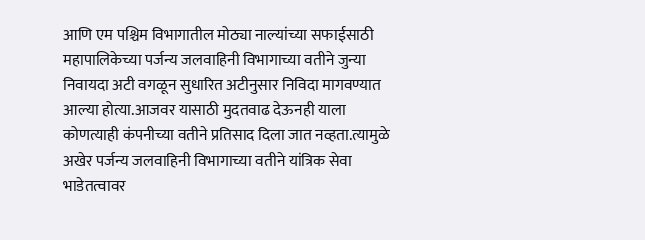आणि एम पश्चिम विभागातील मोठ्या नाल्यांच्या सफाईसाठी महापालिकेच्या पर्जन्य जलवाहिनी विभागाच्या वतीने जुन्या निवायदा अटी वगळून सुधारित अटीनुसार निविदा मागवण्यात आल्या होत्या.आजवर यासाठी मुदतवाढ देऊनही याला कोणत्याही कंपनीच्या वतीने प्रतिसाद दिला जात नव्हता.त्यामुळे अखेर पर्जन्य जलवाहिनी विभागाच्या वतीने यांत्रिक सेवा भाडेतत्वावर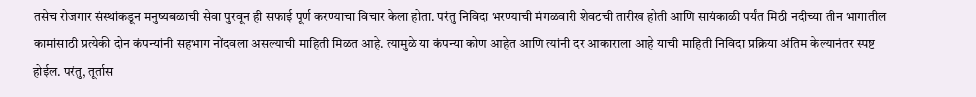तसेच रोजगार संस्थांकडून मनुष्यबळाची सेवा पुरवून ही सफाई पूर्ण करण्याचा विचार केला होता. परंतु निविदा भरण्याची मंगळवारी शेवटची तारीख होती आणि सायंकाळी पर्यंत मिठी नदीच्या तीन भागातील कामांसाठी प्रत्येकी दोन कंपन्यांनी सहभाग नोंदवला असल्याची माहिती मिळत आहे. त्यामुळे या कंपन्या कोण आहेत आणि त्यांनी दर आकाराला आहे याची माहिती निविदा प्रक्रिया अंतिम केल्यानंतर स्पष्ट होईल. परंतु, तूर्तास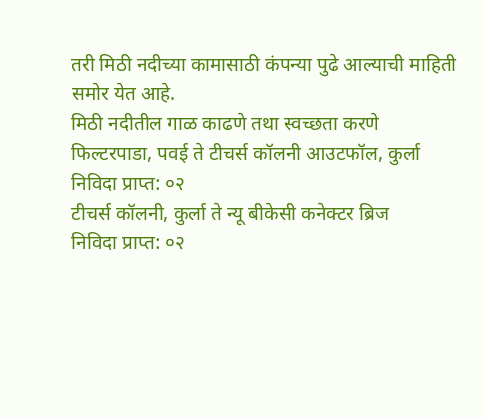तरी मिठी नदीच्या कामासाठी कंपन्या पुढे आल्याची माहिती समोर येत आहे.
मिठी नदीतील गाळ काढणे तथा स्वच्छता करणे
फिल्टरपाडा, पवई ते टीचर्स कॉलनी आउटफॉल, कुर्ला
निविदा प्राप्त: ०२
टीचर्स कॉलनी, कुर्ला ते न्यू बीकेसी कनेक्टर ब्रिज
निविदा प्राप्त: ०२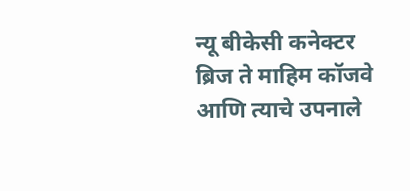न्यू बीकेसी कनेक्टर ब्रिज ते माहिम कॉजवे आणि त्याचे उपनाले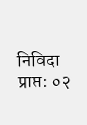निविदा प्राप्त: ०२